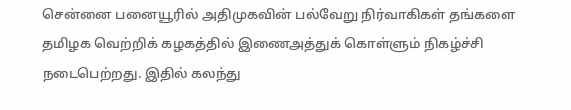சென்னை பனையூரில் அதிமுகவின் பல்வேறு நிர்வாகிகள் தங்களை தமிழக வெற்றிக் கழகத்தில் இணைஅத்துக் கொள்ளும் நிகழ்ச்சி நடைபெற்றது. இதில் கலந்து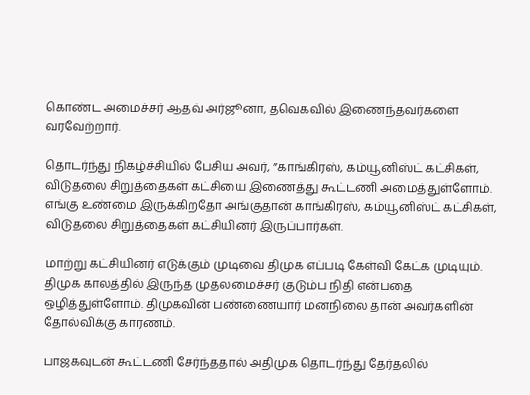கொண்ட அமைச்சர் ஆதவ் அர்ஜூனா, தவெகவில் இணைந்தவர்களை வரவேற்றார்.

தொடர்ந்து நிகழ்ச்சியில் பேசிய அவர், ”காங்கிரஸ், கம்யூனிஸ்ட் கட்சிகள், விடுதலை சிறுத்தைகள் கட்சியை இணைத்து கூட்டணி அமைத்துள்ளோம். எங்கு உண்மை இருக்கிறதோ அங்குதான் காங்கிரஸ், கம்யூனிஸ்ட் கட்சிகள், விடுதலை சிறுத்தைகள் கட்சியினர் இருப்பார்கள்.

மாற்று கட்சியினர் எடுக்கும் முடிவை திமுக எப்படி கேள்வி கேட்க முடியும். திமுக காலத்தில் இருந்த முதலமைச்சர் குடும்ப நிதி என்பதை ஒழித்துள்ளோம். திமுகவின் பண்ணையார் மனநிலை தான் அவர்களின் தோல்விக்கு காரணம்.

பாஜகவுடன் கூட்டணி சேர்ந்ததால் அதிமுக தொடர்ந்து தேர்தலில்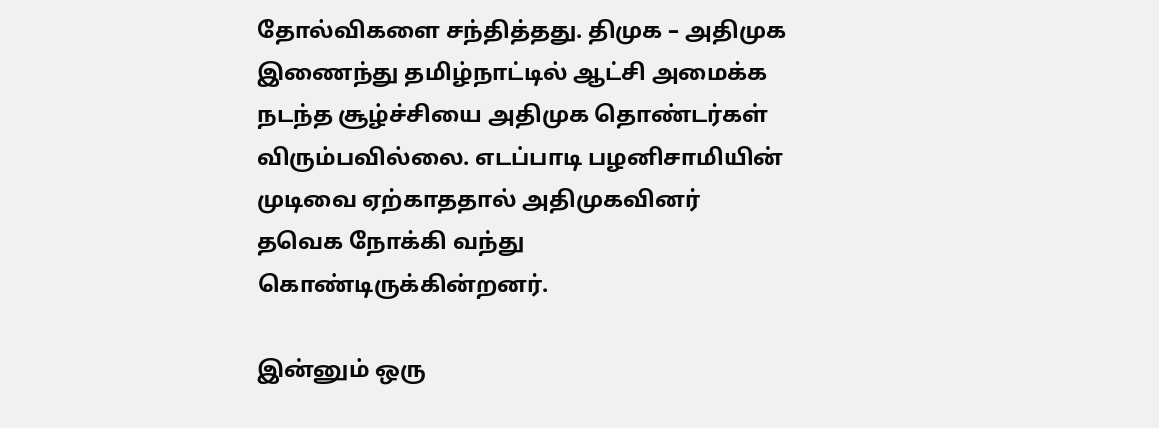தோல்விகளை சந்தித்தது. திமுக – அதிமுக இணைந்து தமிழ்நாட்டில் ஆட்சி அமைக்க நடந்த சூழ்ச்சியை அதிமுக தொண்டர்கள் விரும்பவில்லை. எடப்பாடி பழனிசாமியின் முடிவை ஏற்காததால் அதிமுகவினர் தவெக நோக்கி வந்து கொண்டிருக்கின்றனர்.

இன்னும் ஒரு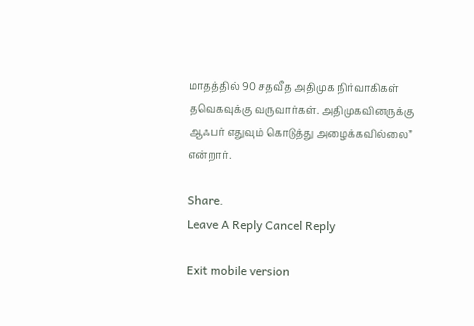மாதத்தில் 90 சதவீத அதிமுக நிர்வாகிகள் தவெகவுக்கு வருவார்கள். அதிமுகவினருக்கு ஆஃபர் எதுவும் கொடுத்து அழைக்கவில்லை” என்றார்.

Share.
Leave A Reply Cancel Reply

Exit mobile version